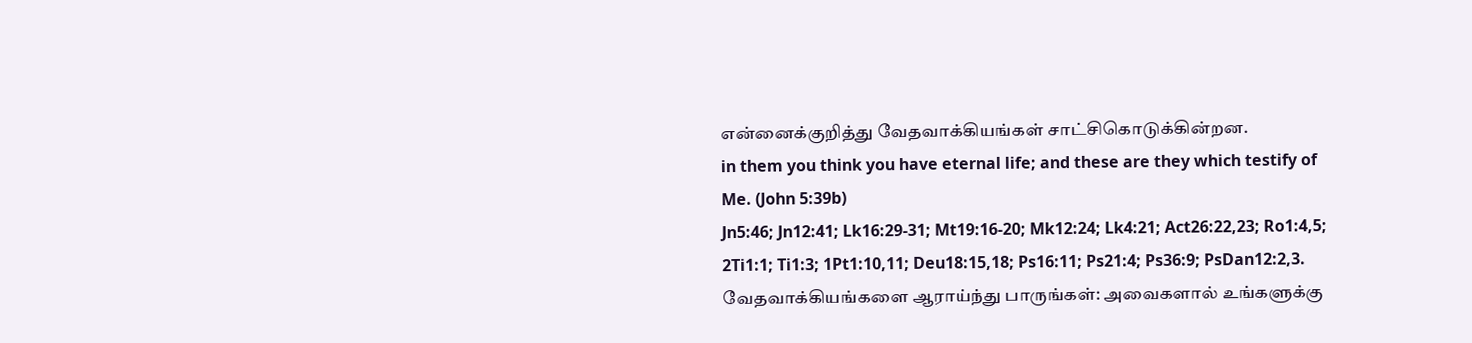என்னைக்குறித்து வேதவாக்கியங்கள் சாட்சிகொடுக்கின்றன.
in them you think you have eternal life; and these are they which testify of Me. (John 5:39b)
Jn5:46; Jn12:41; Lk16:29-31; Mt19:16-20; Mk12:24; Lk4:21; Act26:22,23; Ro1:4,5; 2Ti1:1; Ti1:3; 1Pt1:10,11; Deu18:15,18; Ps16:11; Ps21:4; Ps36:9; PsDan12:2,3.
வேதவாக்கியங்களை ஆராய்ந்து பாருங்கள்: அவைகளால் உங்களுக்கு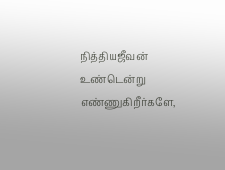நித்தியஜீவன் உண்டென்று எண்ணுகிறீர்களே,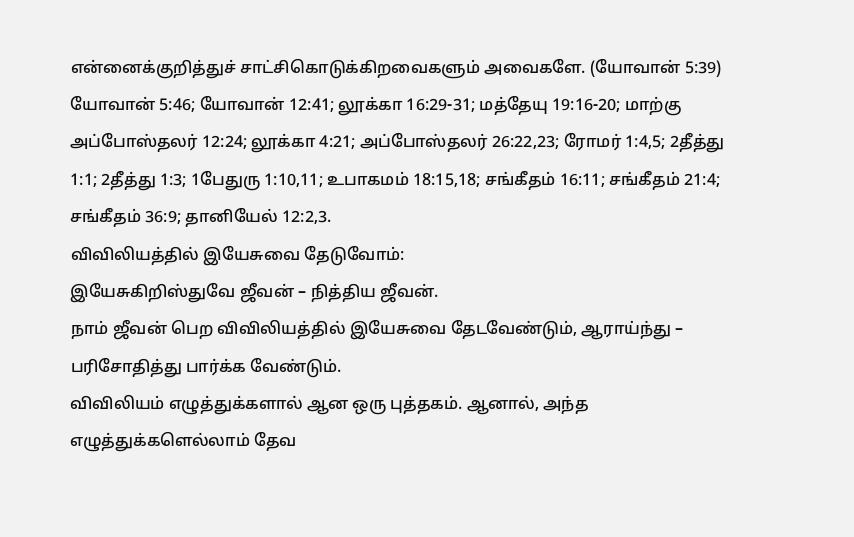என்னைக்குறித்துச் சாட்சிகொடுக்கிறவைகளும் அவைகளே. (யோவான் 5:39)
யோவான் 5:46; யோவான் 12:41; லூக்கா 16:29-31; மத்தேயு 19:16-20; மாற்கு அப்போஸ்தலர் 12:24; லூக்கா 4:21; அப்போஸ்தலர் 26:22,23; ரோமர் 1:4,5; 2தீத்து 1:1; 2தீத்து 1:3; 1பேதுரு 1:10,11; உபாகமம் 18:15,18; சங்கீதம் 16:11; சங்கீதம் 21:4; சங்கீதம் 36:9; தானியேல் 12:2,3.
விவிலியத்தில் இயேசுவை தேடுவோம்:
இயேசுகிறிஸ்துவே ஜீவன் – நித்திய ஜீவன்.
நாம் ஜீவன் பெற விவிலியத்தில் இயேசுவை தேடவேண்டும், ஆராய்ந்து – பரிசோதித்து பார்க்க வேண்டும்.
விவிலியம் எழுத்துக்களால் ஆன ஒரு புத்தகம். ஆனால், அந்த எழுத்துக்களெல்லாம் தேவ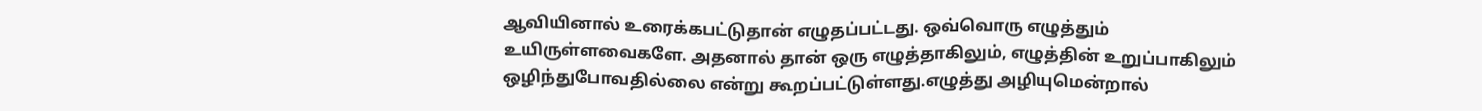ஆவியினால் உரைக்கபட்டுதான் எழுதப்பட்டது. ஒவ்வொரு எழுத்தும் உயிருள்ளவைகளே. அதனால் தான் ஒரு எழுத்தாகிலும், எழுத்தின் உறுப்பாகிலும் ஒழிந்துபோவதில்லை என்று கூறப்பட்டுள்ளது.எழுத்து அழியுமென்றால்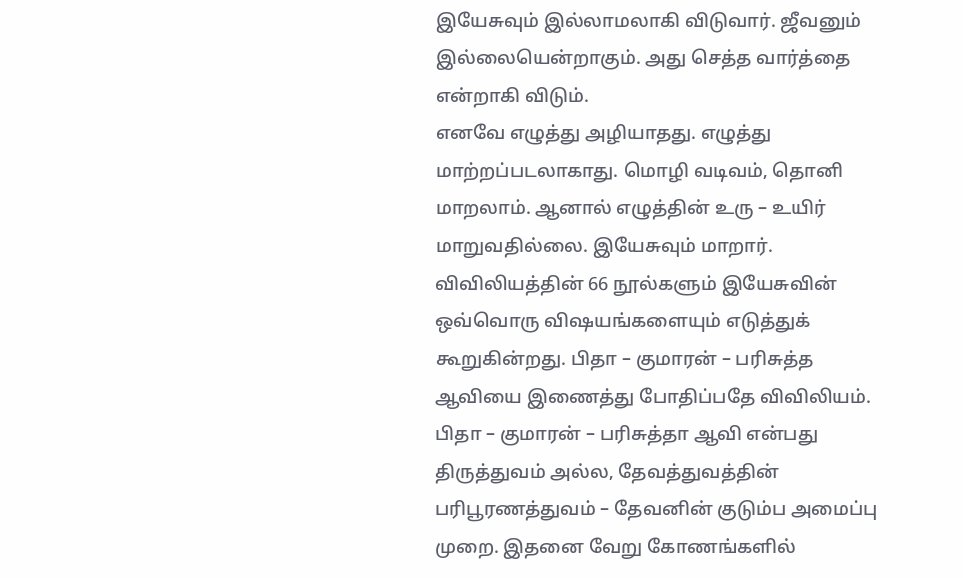இயேசுவும் இல்லாமலாகி விடுவார். ஜீவனும் இல்லையென்றாகும். அது செத்த வார்த்தை என்றாகி விடும்.
எனவே எழுத்து அழியாதது. எழுத்து மாற்றப்படலாகாது. மொழி வடிவம், தொனி மாறலாம். ஆனால் எழுத்தின் உரு – உயிர் மாறுவதில்லை. இயேசுவும் மாறார். விவிலியத்தின் 66 நூல்களும் இயேசுவின் ஒவ்வொரு விஷயங்களையும் எடுத்துக் கூறுகின்றது. பிதா – குமாரன் – பரிசுத்த ஆவியை இணைத்து போதிப்பதே விவிலியம். பிதா – குமாரன் – பரிசுத்தா ஆவி என்பது திருத்துவம் அல்ல, தேவத்துவத்தின் பரிபூரணத்துவம் – தேவனின் குடும்ப அமைப்பு முறை. இதனை வேறு கோணங்களில்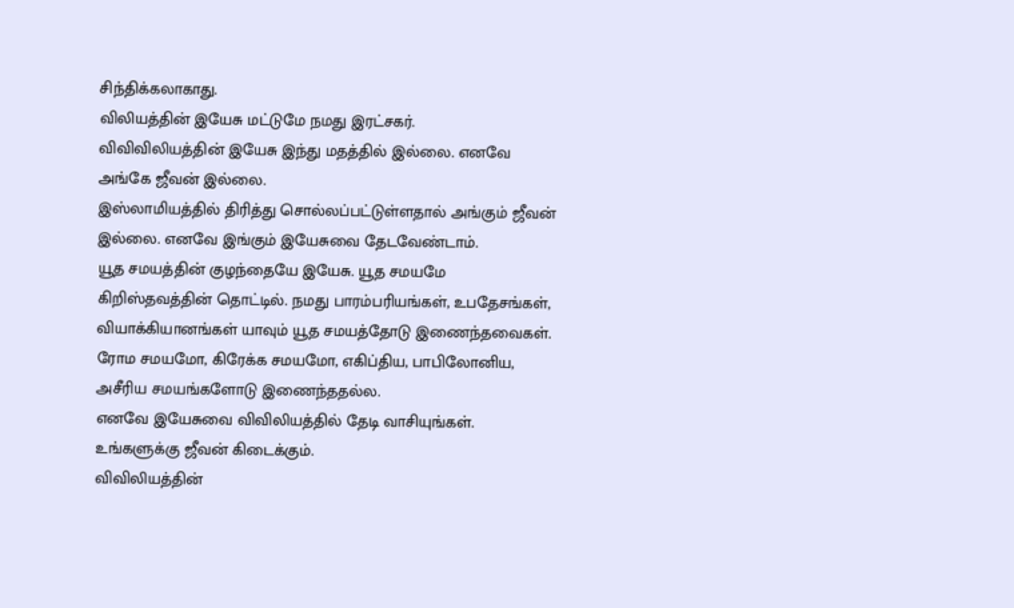சிந்திக்கலாகாது.
விலியத்தின் இயேசு மட்டுமே நமது இரட்சகர்.
விவிவிலியத்தின் இயேசு இந்து மதத்தில் இல்லை. எனவே அங்கே ஜீவன் இல்லை.
இஸ்லாமியத்தில் திரித்து சொல்லப்பட்டுள்ளதால் அங்கும் ஜீவன் இல்லை. எனவே இங்கும் இயேசுவை தேடவேண்டாம்.
யூத சமயத்தின் குழந்தையே இயேசு. யூத சமயமே கிறிஸ்தவத்தின் தொட்டில். நமது பாரம்பரியங்கள், உபதேசங்கள், வியாக்கியானங்கள் யாவும் யூத சமயத்தோடு இணைந்தவைகள்.
ரோம சமயமோ, கிரேக்க சமயமோ, எகிப்திய, பாபிலோனிய, அசீரிய சமயங்களோடு இணைந்ததல்ல.
எனவே இயேசுவை விவிலியத்தில் தேடி வாசியுங்கள். உங்களுக்கு ஜீவன் கிடைக்கும்.
விவிலியத்தின்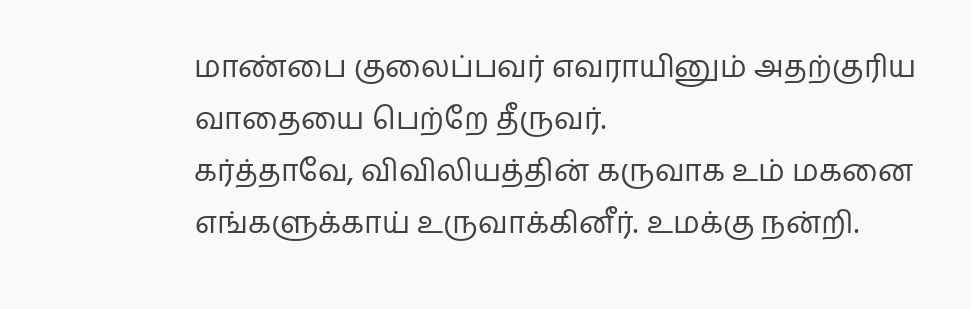மாண்பை குலைப்பவர் எவராயினும் அதற்குரிய வாதையை பெற்றே தீருவர்.
கர்த்தாவே, விவிலியத்தின் கருவாக உம் மகனை எங்களுக்காய் உருவாக்கினீர். உமக்கு நன்றி.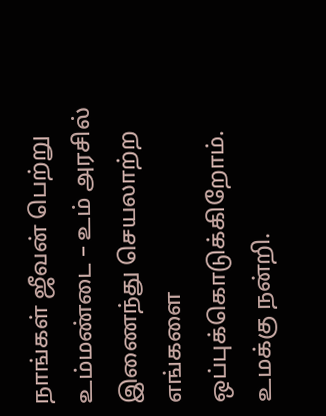நாங்கள் ஜீவன் பெற்று உம்மண்டை – உம் அரசில் இணைந்து செயலாற்ற எங்களை ஒப்புக்கொடுக்கிறோம். உமக்கு நன்றி.